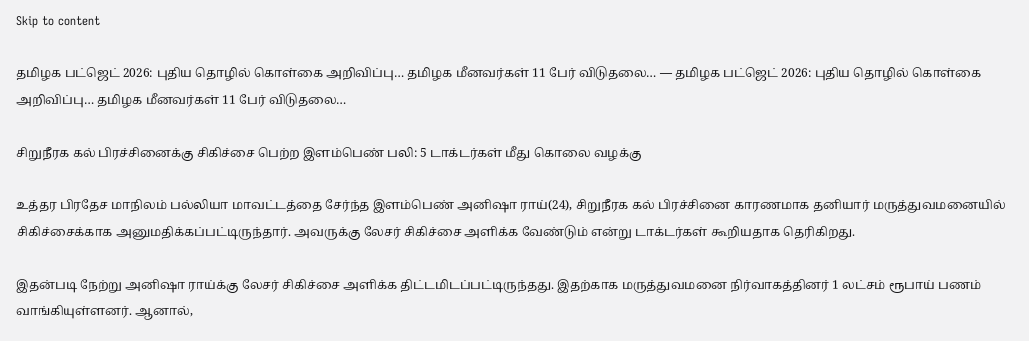Skip to content

தமிழக பட்ஜெட் 2026: புதிய தொழில் கொள்கை அறிவிப்பு… தமிழக மீனவர்கள் 11 பேர் விடுதலை… — தமிழக பட்ஜெட் 2026: புதிய தொழில் கொள்கை அறிவிப்பு… தமிழக மீனவர்கள் 11 பேர் விடுதலை…

சிறுநீரக கல் பிரச்சினைக்கு சிகிச்சை பெற்ற இளம்பெண் பலி: 5 டாக்டர்கள் மீது கொலை வழக்கு

உத்தர பிரதேச மாநிலம் பல்லியா மாவட்டத்தை சேர்ந்த இளம்பெண் அனிஷா ராய்(24), சிறுநீரக கல் பிரச்சினை காரணமாக தனியார் மருத்துவமனையில் சிகிச்சைக்காக அனுமதிக்கப்பட்டிருந்தார். அவருக்கு லேசர் சிகிச்சை அளிக்க வேண்டும் என்று டாக்டர்கள் கூறியதாக தெரிகிறது.

இதன்படி நேற்று அனிஷா ராய்க்கு லேசர் சிகிச்சை அளிக்க திட்டமிடப்பட்டிருந்தது. இதற்காக மருத்துவமனை நிர்வாகத்தினர் 1 லட்சம் ரூபாய் பணம் வாங்கியுள்ளனர். ஆனால்,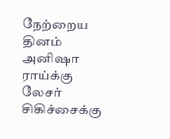நேற்றைய தினம் அனிஷா ராய்க்கு லேசர் சிகிச்சைக்கு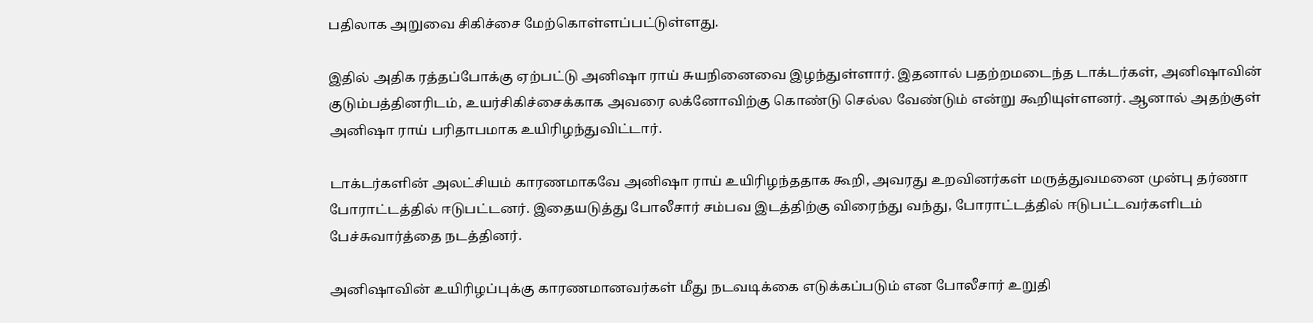பதிலாக அறுவை சிகிச்சை மேற்கொள்ளப்பட்டுள்ளது.

இதில் அதிக ரத்தப்போக்கு ஏற்பட்டு அனிஷா ராய் சுயநினைவை இழந்துள்ளார். இதனால் பதற்றமடைந்த டாக்டர்கள், அனிஷாவின் குடும்பத்தினரிடம், உயர்சிகிச்சைக்காக அவரை லக்னோவிற்கு கொண்டு செல்ல வேண்டும் என்று கூறியுள்ளனர். ஆனால் அதற்குள் அனிஷா ராய் பரிதாபமாக உயிரிழந்துவிட்டார்.

டாக்டர்களின் அலட்சியம் காரணமாகவே அனிஷா ராய் உயிரிழந்ததாக கூறி, அவரது உறவினர்கள் மருத்துவமனை முன்பு தர்ணா போராட்டத்தில் ஈடுபட்டனர். இதையடுத்து போலீசார் சம்பவ இடத்திற்கு விரைந்து வந்து, போராட்டத்தில் ஈடுபட்டவர்களிடம் பேச்சுவார்த்தை நடத்தினர்.

அனிஷாவின் உயிரிழப்புக்கு காரணமானவர்கள் மீது நடவடிக்கை எடுக்கப்படும் என போலீசார் உறுதி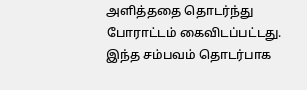அளித்ததை தொடர்ந்து போராட்டம் கைவிடப்பட்டது. இந்த சம்பவம் தொடர்பாக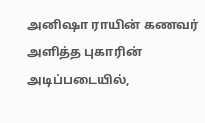அனிஷா ராயின் கணவர் அளித்த புகாரின் அடிப்படையில்,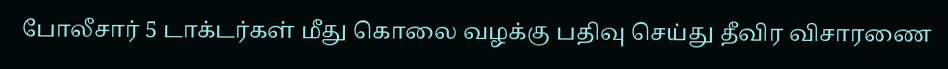போலீசார் 5 டாக்டர்கள் மீது கொலை வழக்கு பதிவு செய்து தீவிர விசாரணை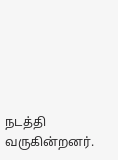நடத்தி வருகின்றனர்.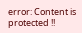error: Content is protected !!